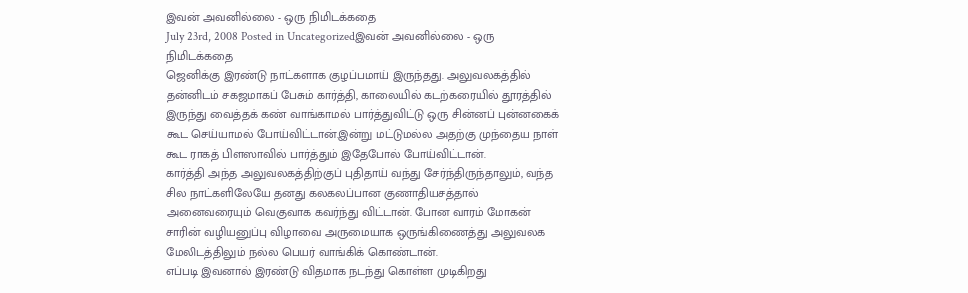இவன் அவனில்லை - ஒரு நிமிடக்கதை
July 23rd, 2008 Posted in Uncategorizedஇவன் அவனில்லை - ஒரு நிமிடக்கதை
ஜெனிக்கு இரண்டு நாட்களாக குழப்பமாய் இருந்தது. அலுவலகத்தில் தன்னிடம் சகஜமாகப் பேசும் கார்த்தி, காலையில் கடற்கரையில் தூரத்தில் இருந்து வைத்தக் கண் வாங்காமல் பார்த்துவிட்டு ஒரு சின்னப் புன்னகைக் கூட செய்யாமல் போய்விட்டான்.இன்று மட்டுமல்ல அதற்கு முந்தைய நாள் கூட ராகத் பிளஸாவில் பார்த்தும் இதேபோல் போய்விட்டான்.
கார்த்தி அந்த அலுவலகத்திற்குப் புதிதாய் வந்து சேர்ந்திருந்தாலும், வந்த சில நாட்களிலேயே தனது கலகலப்பான குணாதியசத்தால் அனைவரையும் வெகுவாக கவர்ந்து விட்டான். போன வாரம் மோகன் சாரின் வழியனுப்பு விழாவை அருமையாக ஒருங்கிணைத்து அலுவலக மேலிடத்திலும் நல்ல பெயர் வாங்கிக் கொண்டான்.
எப்படி இவனால் இரண்டு விதமாக நடந்து கொள்ள முடிகிறது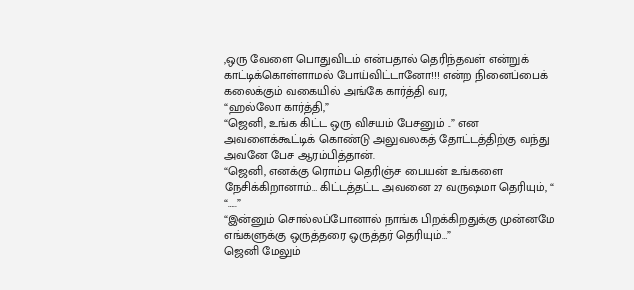,ஒரு வேளை பொதுவிடம் என்பதால் தெரிந்தவள் என்றுக் காட்டிக்கொள்ளாமல் போய்விட்டானோ!!! என்ற நினைப்பைக் கலைக்கும் வகையில் அங்கே கார்த்தி வர,
“ஹல்லோ கார்த்தி,”
“ஜெனி, உங்க கிட்ட ஒரு விசயம் பேசனும் ..” என அவளைக்கூட்டிக் கொண்டு அலுவலகத் தோட்டத்திற்கு வந்து அவனே பேச ஆரம்பித்தான்.
“ஜெனி, எனக்கு ரொம்ப தெரிஞ்ச பையன் உங்களை நேசிக்கிறானாம்… கிட்டத்தட்ட அவனை 27 வருஷமா தெரியும், “
“…..”
“இன்னும் சொல்லப்போனால் நாங்க பிறக்கிறதுக்கு முன்னமே எங்களுக்கு ஒருத்தரை ஒருத்தர் தெரியும்…”
ஜெனி மேலும்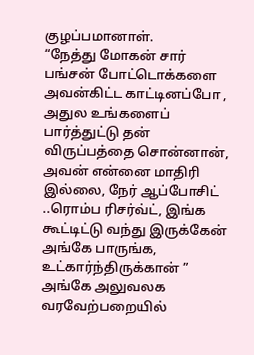குழப்பமானாள்.
“நேத்து மோகன் சார் பங்சன் போட்டொக்களை அவன்கிட்ட காட்டினப்போ , அதுல உங்களைப் பார்த்துட்டு தன் விருப்பத்தை சொன்னான், அவன் என்னை மாதிரி இல்லை, நேர் ஆப்போசிட் ..ரொம்ப ரிசர்வ்ட், இங்க கூட்டிட்டு வந்து இருக்கேன் அங்கே பாருங்க, உட்கார்ந்திருக்கான் ”
அங்கே அலுவலக வரவேற்பறையில்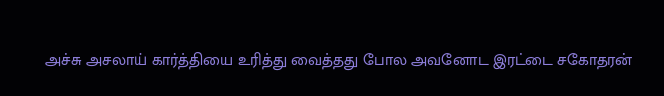அச்சு அசலாய் கார்த்தியை உரித்து வைத்தது போல அவனோட இரட்டை சகோதரன்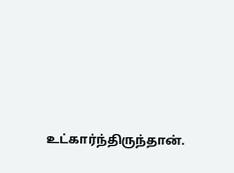உட்கார்ந்திருந்தான்.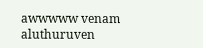awwwww venam aluthuruven